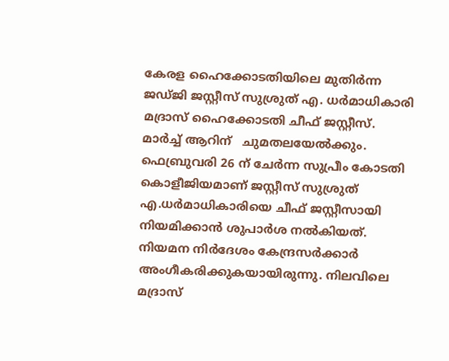കേരള ഹൈക്കോടതിയിലെ മുതിര്‍ന്ന ജഡ്ജി ജസ്റ്റീസ് സുശ്രുത് എ. ധര്‍മാധികാരി മദ്രാസ് ഹൈക്കോടതി ചീഫ് ജസ്റ്റീസ്.  മാര്‍ച്ച് ആറിന്   ചുമതലയേല്‍ക്കും. ഫെബ്രുവരി 26 ന് ചേർന്ന സുപ്രീം കോടതി കൊളീജിയമാണ് ജസ്റ്റീസ് സുശ്രുത് എ.ധര്‍മാധികാരിയെ ചീഫ് ജസ്റ്റീസായി നിയമിക്കാന്‍ ശുപാര്‍ശ നല്‍കിയത്. നിയമന നിര്‍ദേശം കേന്ദ്രസര്‍ക്കാര്‍ അംഗീകരിക്കുകയായിരുന്നു. നിലവിലെ മദ്രാസ്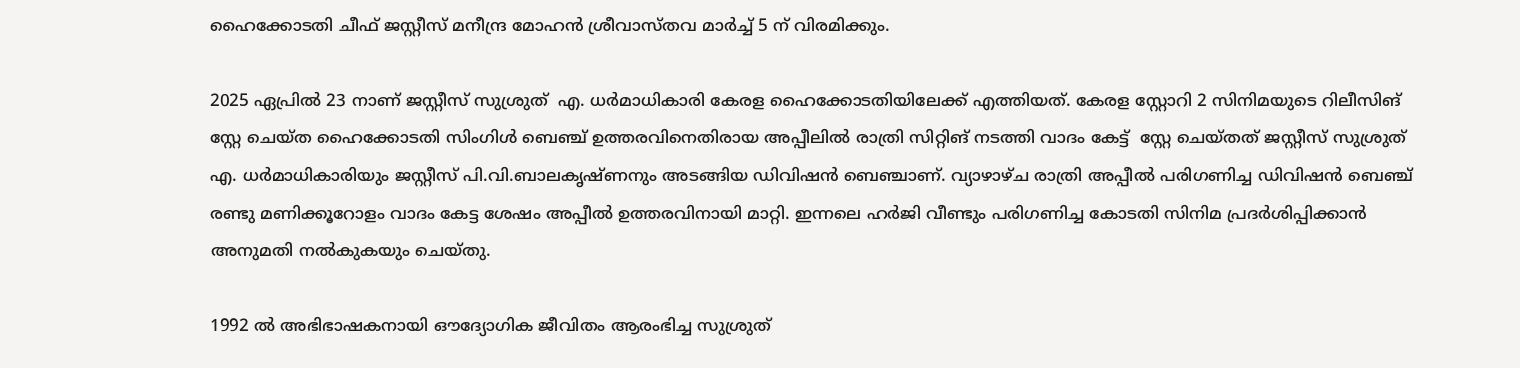ഹൈക്കോടതി ചീഫ് ജസ്റ്റീസ് മനീന്ദ്ര മോഹൻ ശ്രീവാസ്‌തവ മാർച്ച് 5 ന് വിരമിക്കും.

2025 ഏപ്രിൽ 23 നാണ് ജസ്റ്റീസ് സുശ്രുത്  എ. ധര്‍മാധികാരി കേരള ഹൈക്കോടതിയിലേക്ക് എത്തിയത്. കേരള സ്റ്റോറി 2 സിനിമ‌‌‌യുടെ റിലീസിങ് സ്റ്റേ ചെയ്ത ഹൈക്കോടതി സിംഗിള്‍ ബെഞ്ച് ഉത്തരവിനെതിരായ അപ്പീലില്‍ രാത്രി സിറ്റിങ് നടത്തി വാദം കേട്ട്  സ്റ്റേ ചെയ്തത് ജസ്റ്റീസ് സുശ്രുത്  എ. ധര്‍മാധികാരിയും ജസ്റ്റീസ് പി.വി.ബാലകൃഷ്ണനും അടങ്ങിയ ഡിവിഷന്‍ ബെഞ്ചാണ്. വ്യാഴാഴ്ച രാത്രി അപ്പീൽ പരിഗണിച്ച ഡിവിഷന്‍ ബെഞ്ച് രണ്ടു മണിക്കൂറോളം വാദം കേട്ട ശേഷം അപ്പീൽ ഉത്തരവിനായി മാറ്റി. ഇന്നലെ ഹർജി വീണ്ടും പരിഗണിച്ച കോടതി സിനിമ പ്രദർശിപ്പിക്കാൻ അനുമതി നൽകുകയും ചെയ്തു.

1992 ൽ അഭിഭാഷകനായി ഔദ്യോഗിക ജീവിതം ആരംഭിച്ച സുശ്രുത്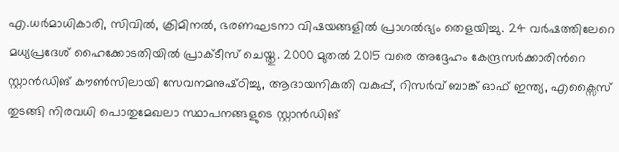എ.ധർമാധികാരി, സിവിൽ, ക്രിമിനൽ, ഭരണഘടനാ വിഷയങ്ങളില്‍ പ്രാഗല്‍ഭ്യം തെളയിച്ചു. 24 വർഷത്തിലേറെ മധ്യപ്രദേശ് ഹൈക്കോടതിയിൽ പ്രാക്‌ടീസ് ചെയ്തു‌. 2000 മുതൽ 2015 വരെ അദ്ദേഹം കേന്ദ്രസർക്കാരിന്‍റെ  സ്റ്റാൻഡിങ് കൗൺസിലായി സേവനമനുഷ്‌ഠിച്ചു, ആദായനികുതി വകുപ്പ്, റിസർവ് ബാങ്ക് ഓഫ് ഇന്ത്യ, എക്സൈസ് തുടങ്ങി നിരവധി പൊതുമേഖലാ സ്ഥാപനങ്ങളുടെ സ്റ്റാന്‍ഡിങ്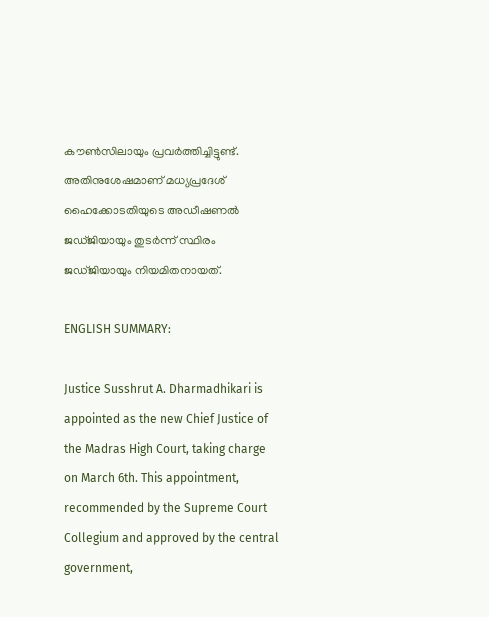കൗണ്‍സിലായും പ്രവര്‍ത്തിച്ചിട്ടുണ്ട്. അതിനുശേഷമാണ് മധ്യപ്രദേശ് ഹൈക്കോടതിയുടെ അഡീഷണൽ ജഡ്‌ജിയായും തുടര്‍ന്ന് സ്ഥിരം ജഡ്‌ജിയായും നിയമിതനായത്.

ENGLISH SUMMARY:

Justice Susshrut A. Dharmadhikari is appointed as the new Chief Justice of the Madras High Court, taking charge on March 6th. This appointment, recommended by the Supreme Court Collegium and approved by the central government,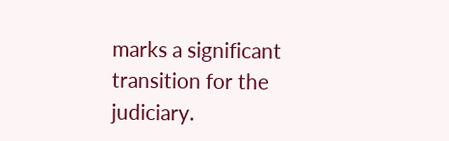marks a significant transition for the judiciary.